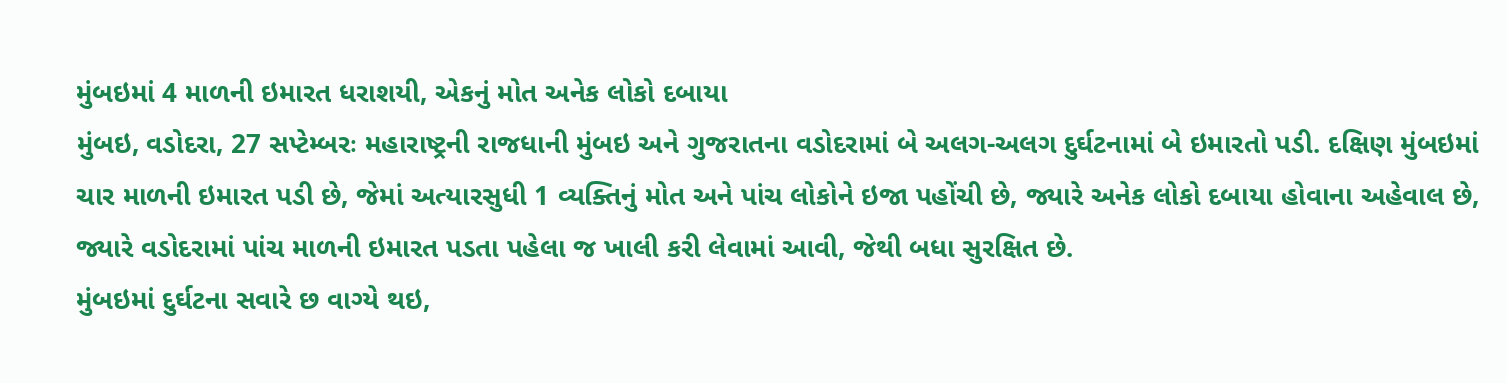મુંબઇમાં 4 માળની ઇમારત ધરાશયી, એકનું મોત અનેક લોકો દબાયા
મુંબઇ, વડોદરા, 27 સપ્ટેમ્બરઃ મહારાષ્ટ્રની રાજધાની મુંબઇ અને ગુજરાતના વડોદરામાં બે અલગ-અલગ દુર્ઘટનામાં બે ઇમારતો પડી. દક્ષિણ મુંબઇમાં ચાર માળની ઇમારત પડી છે, જેમાં અત્યારસુધી 1 વ્યક્તિનું મોત અને પાંચ લોકોને ઇજા પહોંચી છે, જ્યારે અનેક લોકો દબાયા હોવાના અહેવાલ છે, જ્યારે વડોદરામાં પાંચ માળની ઇમારત પડતા પહેલા જ ખાલી કરી લેવામાં આવી, જેથી બધા સુરક્ષિત છે.
મુંબઇમાં દુર્ઘટના સવારે છ વાગ્યે થઇ,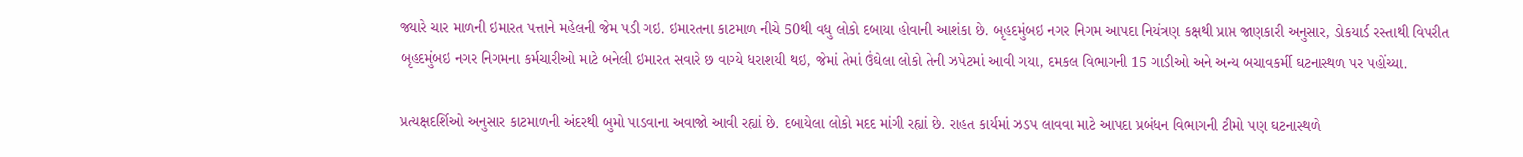જ્યારે ચાર માળની ઇમારત પત્તાને મહેલની જેમ પડી ગઇ. ઇમારતના કાટમાળ નીચે 50થી વધુ લોકો દબાયા હોવાની આશંકા છે. બૃહદમુંબઇ નગર નિગમ આપદા નિયંત્રણ કક્ષથી પ્રાપ્ત જાણકારી અનુસાર, ડોકયાર્ડ રસ્તાથી વિપરીત બૃહદમુંબઇ નગર નિગમના કર્મચારીઓ માટે બનેલી ઇમારત સવારે છ વાગ્યે ધરાશયી થઇ, જેમાં તેમાં ઉંઘેલા લોકો તેની ઝપેટમાં આવી ગયા, દમકલ વિભાગની 15 ગાડીઓ અને અન્ય બચાવકર્મી ઘટનાસ્થળ પર પહોંચ્યા.

પ્રત્યક્ષદર્શિઓ અનુસાર કાટમાળની અંદરથી બુમો પાડવાના અવાજો આવી રહ્યાં છે. દબાયેલા લોકો મદદ માંગી રહ્યાં છે. રાહત કાર્યમાં ઝડપ લાવવા માટે આપદા પ્રબંધન વિભાગની ટીમો પણ ઘટનાસ્થળે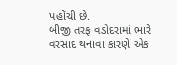પહોંચી છે.
બીજી તરફ વડોદરામાં ભારે વરસાદ થનાવા કારણે એક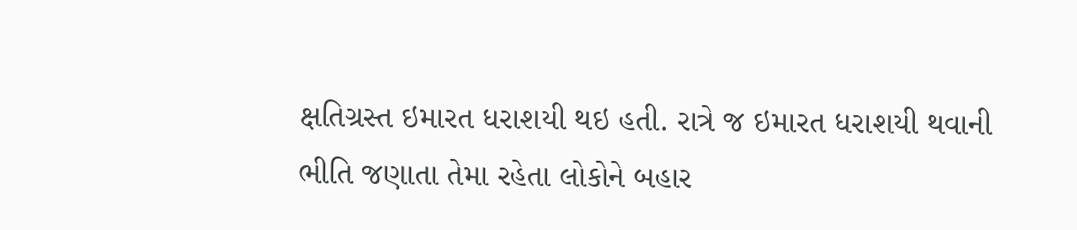ક્ષતિગ્રસ્ત ઇમારત ધરાશયી થઇ હતી. રાત્રે જ ઇમારત ધરાશયી થવાની ભીતિ જણાતા તેમા રહેતા લોકોને બહાર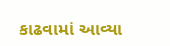કાઢવામાં આવ્યા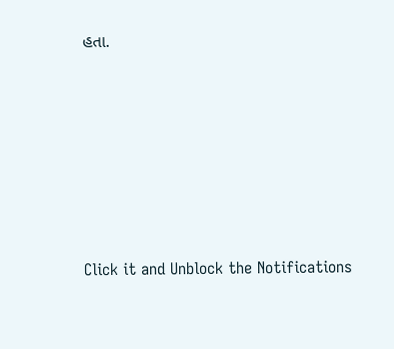હતા.












Click it and Unblock the Notifications